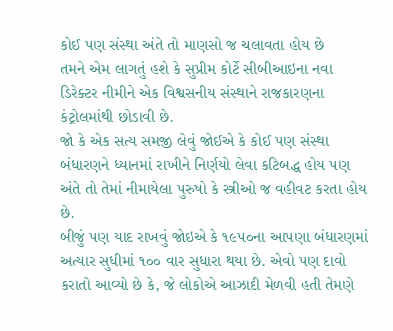કોઈ પણ સંસ્થા અંતે તો માણસો જ ચલાવતા હોય છે
તમને એમ લાગતું હશે કે સુપ્રીમ કોર્ટે સીબીઆઇના નવા ડિરેક્ટર નીમીને એક વિશ્વસનીય સંસ્થાને રાજકારણના કંટ્રોલમાંથી છોડાવી છે.
જો કે એક સત્ય સમજી લેવું જોઈએ કે કોઈ પણ સંસ્થા બંધારણને ધ્યાનમાં રાખીને નિર્ણયો લેવા કટિબદ્ધ હોય પણ અંતે તો તેમાં નીમાયેલા પુરુષો કે સ્ત્રીઓ જ વહીવટ કરતા હોય છે.
બીજું પણ યાદ રાખવું જોઇએ કે ૧૯૫૦ના આપણા બંધારણમાં અત્યાર સુધીમાં ૧૦૦ વાર સુધારા થયા છે. એવો પણ દાવો કરાતો આવ્યો છે કે, જે લોકોએ આઝાદી મેળવી હતી તેમણે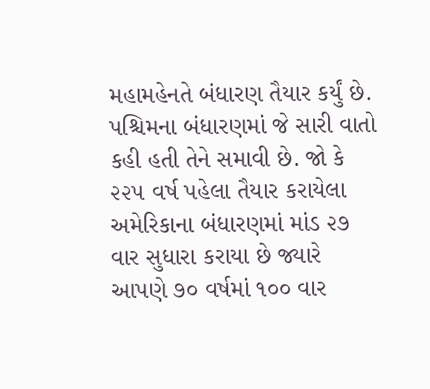મહામહેનતે બંધારણ તૈયાર કર્યું છે.
પશ્ચિમના બંધારણમાં જે સારી વાતો કહી હતી તેને સમાવી છે. જો કે ૨૨૫ વર્ષ પહેલા તૈયાર કરાયેલા અમેરિકાના બંધારણમાં માંડ ૨૭ વાર સુધારા કરાયા છે જ્યારે આપણે ૭૦ વર્ષમાં ૧૦૦ વાર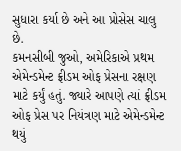સુધારા કર્યા છે અને આ પ્રોસેસ ચાલુ છે.
કમનસીબી જુઓ, અમેરિકાએ પ્રથમ એમેન્ડમેન્ટ ફ્રીડમ ઓફ પ્રેસના રક્ષણ માટે કર્યું હતું. જ્યારે આપણે ત્યાં ફ્રીડમ ઓફ પ્રેસ પર નિયંત્રણ માટે એમેન્ડમેન્ટ થયું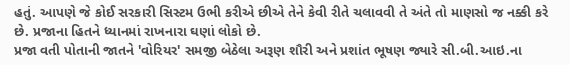હતું. આપણે જે કોઈ સરકારી સિસ્ટમ ઉભી કરીએ છીએ તેને કેવી રીતે ચલાવવી તે અંતે તો માણસો જ નક્કી કરે છે. પ્રજાના હિતને ધ્યાનમાં રાખનારા ઘણાં લોકો છે.
પ્રજા વતી પોતાની જાતને 'વોરિયર' સમજી બેઠેલા અરૂણ શૌરી અને પ્રશાંત ભૂષણ જ્યારે સી.બી.આઇ.ના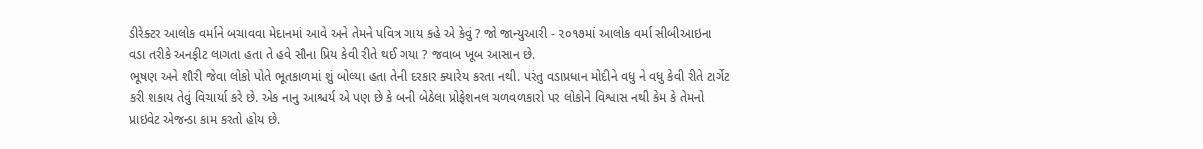ડીરેક્ટર આલોક વર્માને બચાવવા મેદાનમાં આવે અને તેમને પવિત્ર ગાય કહે એ કેવું ? જો જાન્યુઆરી - ૨૦૧૭માં આલોક વર્મા સીબીઆઇના વડા તરીકે અનફીટ લાગતા હતા તે હવે સૌના પ્રિય કેવી રીતે થઈ ગયા ? જવાબ ખૂબ આસાન છે.
ભૂષણ અને શૌરી જેવા લોકો પોતે ભૂતકાળમાં શું બોલ્યા હતા તેની દરકાર ક્યારેય કરતા નથી. પરંતુ વડાપ્રધાન મોદીને વધુ ને વધુ કેવી રીતે ટાર્ગેટ કરી શકાય તેવું વિચાર્યા કરે છે. એક નાનુ આશ્ચર્ય એ પણ છે કે બની બેઠેલા પ્રોફેશનલ ચળવળકારો પર લોકોને વિશ્વાસ નથી કેમ કે તેમનો પ્રાઇવેટ એજન્ડા કામ કરતો હોય છે.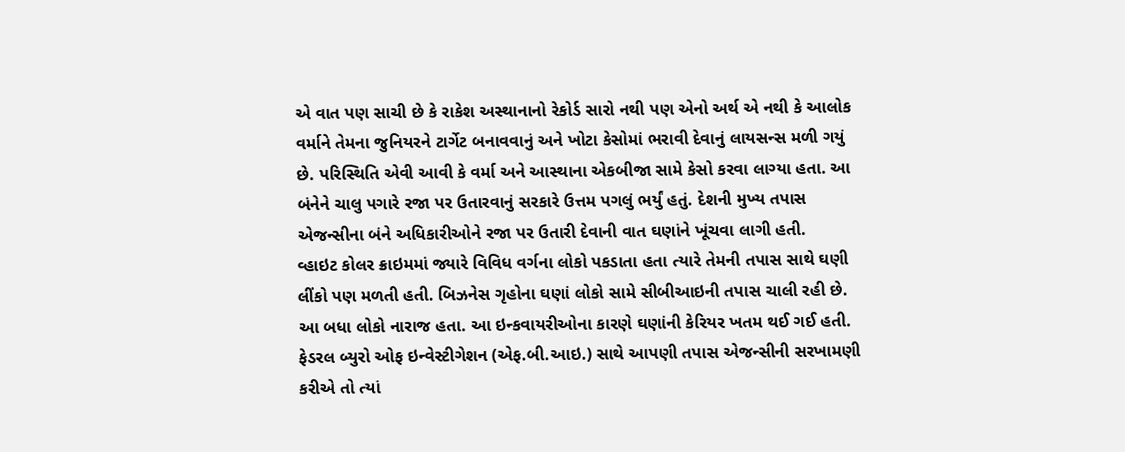એ વાત પણ સાચી છે કે રાકેશ અસ્થાનાનો રેકોર્ડ સારો નથી પણ એનો અર્થ એ નથી કે આલોક વર્માને તેમના જુનિયરને ટાર્ગેટ બનાવવાનું અને ખોટા કેસોમાં ભરાવી દેવાનું લાયસન્સ મળી ગયું છે. પરિસ્થિતિ એવી આવી કે વર્મા અને આસ્થાના એકબીજા સામે કેસો કરવા લાગ્યા હતા. આ બંનેને ચાલુ પગારે રજા પર ઉતારવાનું સરકારે ઉત્તમ પગલું ભર્યું હતું. દેશની મુખ્ય તપાસ એજન્સીના બંને અધિકારીઓને રજા પર ઉતારી દેવાની વાત ઘણાંને ખૂંચવા લાગી હતી.
વ્હાઇટ કોલર ક્રાઇમમાં જ્યારે વિવિધ વર્ગના લોકો પકડાતા હતા ત્યારે તેમની તપાસ સાથે ઘણી લીંકો પણ મળતી હતી. બિઝનેસ ગૃહોના ઘણાં લોકો સામે સીબીઆઇની તપાસ ચાલી રહી છે. આ બધા લોકો નારાજ હતા. આ ઇન્કવાયરીઓના કારણે ઘણાંની કેરિયર ખતમ થઈ ગઈ હતી.
ફેડરલ બ્યુરો ઓફ ઇન્વેસ્ટીગેશન (એફ.બી.આઇ.) સાથે આપણી તપાસ એજન્સીની સરખામણી કરીએ તો ત્યાં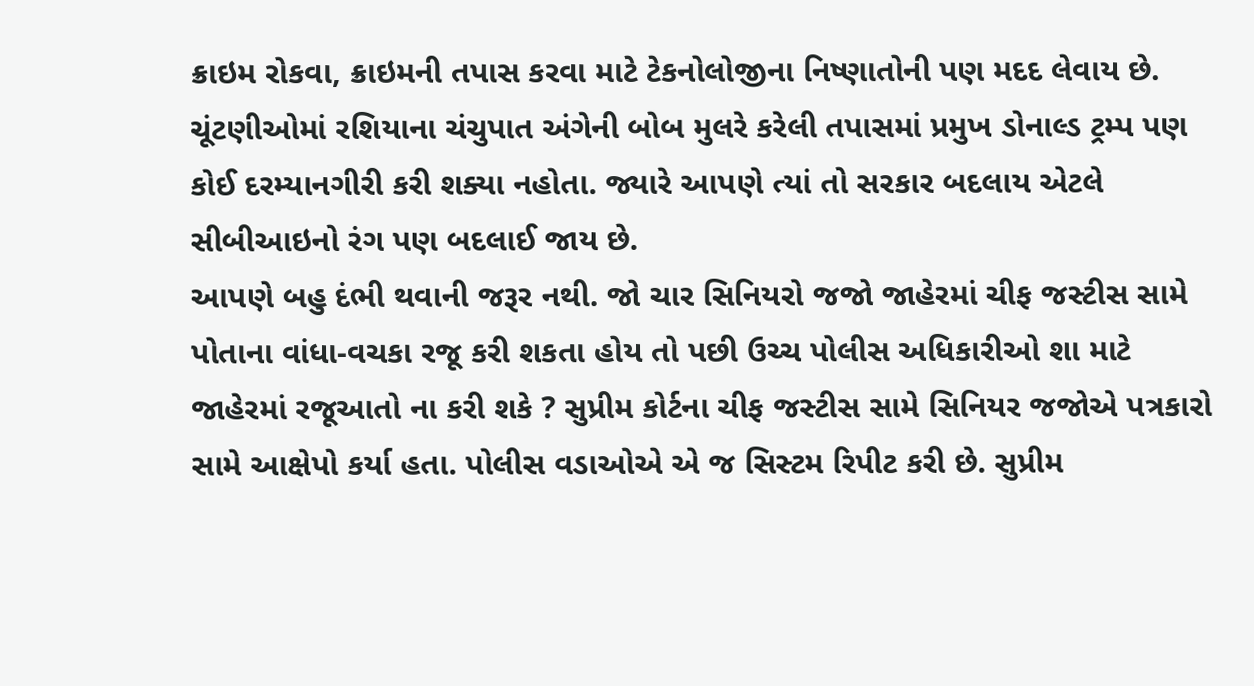ક્રાઇમ રોકવા, ક્રાઇમની તપાસ કરવા માટે ટેકનોલોજીના નિષ્ણાતોની પણ મદદ લેવાય છે. ચૂંટણીઓમાં રશિયાના ચંચુપાત અંગેની બોબ મુલરે કરેલી તપાસમાં પ્રમુખ ડોનાલ્ડ ટ્રમ્પ પણ કોઈ દરમ્યાનગીરી કરી શક્યા નહોતા. જ્યારે આપણે ત્યાં તો સરકાર બદલાય એટલે સીબીઆઇનો રંગ પણ બદલાઈ જાય છે.
આપણે બહુ દંભી થવાની જરૂર નથી. જો ચાર સિનિયરો જજો જાહેરમાં ચીફ જસ્ટીસ સામે પોતાના વાંધા-વચકા રજૂ કરી શકતા હોય તો પછી ઉચ્ચ પોલીસ અધિકારીઓ શા માટે જાહેરમાં રજૂઆતો ના કરી શકે ? સુપ્રીમ કોર્ટના ચીફ જસ્ટીસ સામે સિનિયર જજોએ પત્રકારો સામે આક્ષેપો કર્યા હતા. પોલીસ વડાઓએ એ જ સિસ્ટમ રિપીટ કરી છે. સુપ્રીમ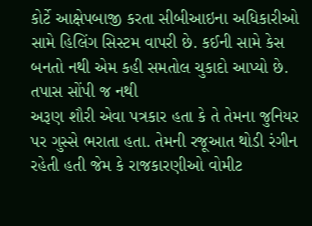કોર્ટે આક્ષેપબાજી કરતા સીબીઆઇના અધિકારીઓ સામે હિલિંગ સિસ્ટમ વાપરી છે. કઈની સામે કેસ બનતો નથી એમ કહી સમતોલ ચુકાદો આપ્યો છે.
તપાસ સોંપી જ નથી
અરૂણ શૌરી એવા પત્રકાર હતા કે તે તેમના જુનિયર પર ગુસ્સે ભરાતા હતા. તેમની રજૂઆત થોડી રંગીન રહેતી હતી જેમ કે રાજકારણીઓ વોમીટ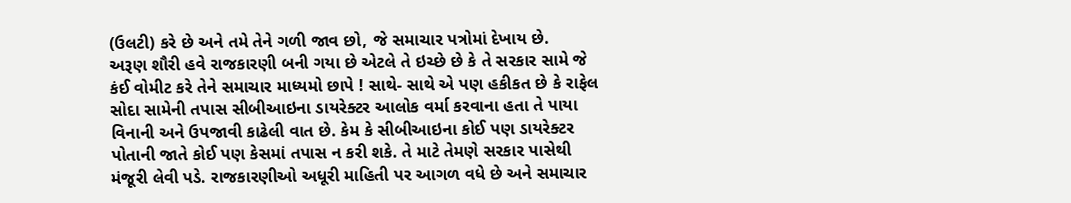(ઉલટી) કરે છે અને તમે તેને ગળી જાવ છો, જે સમાચાર પત્રોમાં દેખાય છે.
અરૂણ શૌરી હવે રાજકારણી બની ગયા છે એટલે તે ઇચ્છે છે કે તે સરકાર સામે જે કંઈ વોમીટ કરે તેને સમાચાર માધ્યમો છાપે ! સાથે- સાથે એ પણ હકીકત છે કે રાફેલ સોદા સામેની તપાસ સીબીઆઇના ડાયરેક્ટર આલોક વર્મા કરવાના હતા તે પાયા વિનાની અને ઉપજાવી કાઢેલી વાત છે. કેમ કે સીબીઆઇના કોઈ પણ ડાયરેક્ટર પોતાની જાતે કોઈ પણ કેસમાં તપાસ ન કરી શકે. તે માટે તેમણે સરકાર પાસેથી મંજૂરી લેવી પડે. રાજકારણીઓ અધૂરી માહિતી પર આગળ વધે છે અને સમાચાર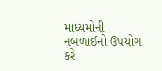માધ્યમોની નબળાઈનો ઉપયોગ કરે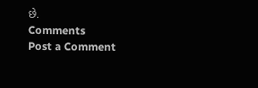છે.
Comments
Post a Comment